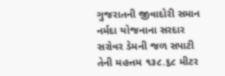ગુજરાતની જીવાદોરી સમાન નર્મદા યોજનાના સરદાર સરોવર ડેમની જળ સપાટી તેની મહત્તમ ૧૩૮.૬૮ મીટર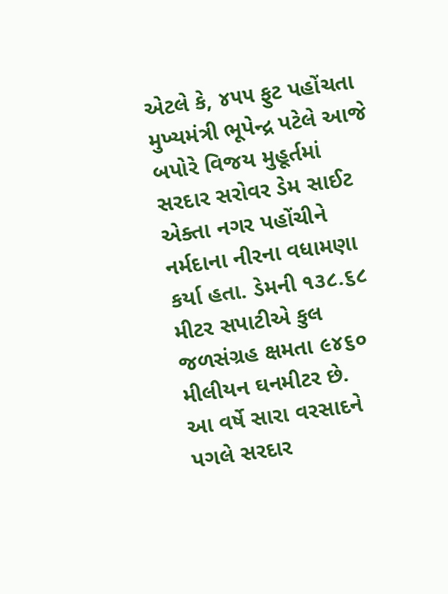એટલે કે, ૪૫૫ ફુટ પહોંચતા મુખ્યમંત્રી ભૂપેન્દ્ર પટેલે આજે બપોરે વિજય મુહૂર્તમાં સરદાર સરોવર ડેમ સાઈટ એક્તા નગર પહોંચીને નર્મદાના નીરના વધામણા કર્યા હતા. ડેમની ૧૩૮.૬૮ મીટર સપાટીએ કુલ જળસંગ્રહ ક્ષમતા ૯૪૬૦ મીલીયન ઘનમીટર છે.
આ વર્ષે સારા વરસાદને પગલે સરદાર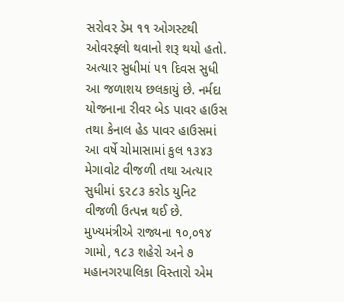સરોવર ડેમ ૧૧ ઓગસ્ટથી ઓવરફ્લો થવાનો શરૂ થયો હતો. અત્યાર સુધીમાં ૫૧ દિવસ સુધી આ જળાશય છલકાયું છે. નર્મદા યોજનાના રીવર બેડ પાવર હાઉસ તથા કેનાલ હેડ પાવર હાઉસમાં આ વર્ષે ચોમાસામાં કુલ ૧૩૪૩ મેગાવોટ વીજળી તથા અત્યાર સુધીમાં ૬૨૮૩ કરોડ યુનિટ વીજળી ઉત્પન્ન થઈ છે.
મુખ્યમંત્રીએ રાજ્યના ૧૦,૦૧૪ ગામો, ૧૮૩ શહેરો અને ૭ મહાનગરપાલિકા વિસ્તારો એમ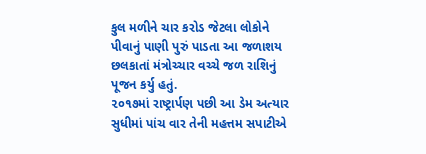કુલ મળીને ચાર કરોડ જેટલા લોકોને પીવાનું પાણી પુરું પાડતા આ જળાશય છલકાતાં મંત્રોચ્ચાર વચ્ચે જળ રાશિનું પૂજન કર્યુ હતું.
૨૦૧૭માં રાષ્ટ્રાર્પણ પછી આ ડેમ અત્યાર સુધીમાં પાંચ વાર તેની મહત્તમ સપાટીએ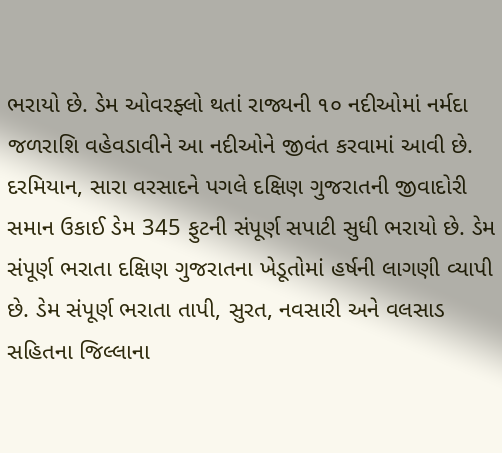ભરાયો છે. ડેમ ઓવરફ્લો થતાં રાજ્યની ૧૦ નદીઓમાં નર્મદા જળરાશિ વહેવડાવીને આ નદીઓને જીવંત કરવામાં આવી છે.
દરમિયાન, સારા વરસાદને પગલે દક્ષિણ ગુજરાતની જીવાદોરી સમાન ઉકાઈ ડેમ 345 ફુટની સંપૂર્ણ સપાટી સુધી ભરાયો છે. ડેમ સંપૂર્ણ ભરાતા દક્ષિણ ગુજરાતના ખેડૂતોમાં હર્ષની લાગણી વ્યાપી છે. ડેમ સંપૂર્ણ ભરાતા તાપી, સુરત, નવસારી અને વલસાડ સહિતના જિલ્લાના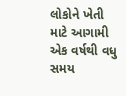લોકોને ખેતી માટે આગામી એક વર્ષથી વધુ સમય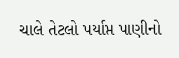ચાલે તેટલો પર્યાપ્ત પાણીનો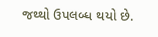જથ્થો ઉપલબ્ધ થયો છે.